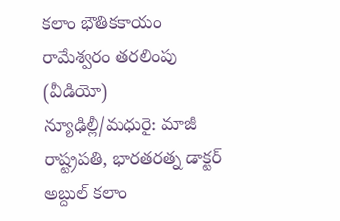కలాం భౌతికకాయం రామేశ్వరం తరలింపు (వీడియో)
న్యూఢిల్లీ/మధురై: మాజీ రాష్ట్రపతి, భారతరత్న డాక్టర్ అబ్దుల్ కలాం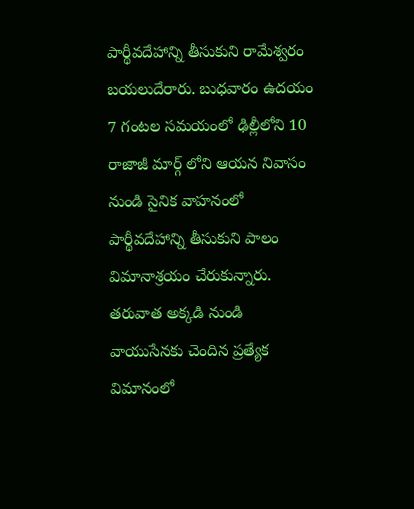పార్థీవదేహాన్ని తీసుకుని రామేశ్వరం బయలుదేరారు. బుధవారం ఉదయం 7 గంటల సమయంలో ఢిల్లీలోని 10 రాజాజీ మార్గ్ లోని ఆయన నివాసం నుండి సైనిక వాహనంలో పార్థీవదేహాన్ని తీసుకుని పాలం విమానాశ్రయం చేరుకున్నారు.
తరువాత అక్కడి నుండి వాయుసేనకు చెందిన ప్రత్యేక విమానంలో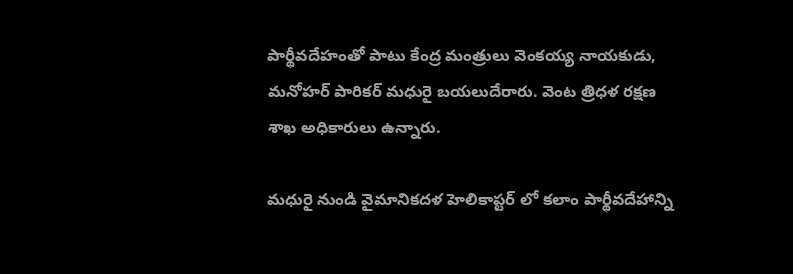పార్థీవదేహంతో పాటు కేంద్ర మంత్రులు వెంకయ్య నాయకుడు, మనోహర్ పారికర్ మధురై బయలుదేరారు. వెంట త్రిధళ రక్షణ శాఖ అధికారులు ఉన్నారు.

మధురై నుండి వైమానికదళ హెలికాప్టర్ లో కలాం పార్థీవదేహాన్ని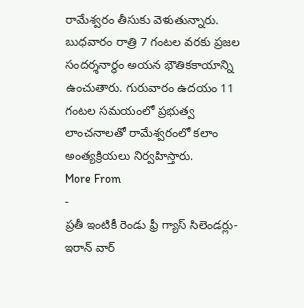రామేశ్వరం తీసుకు వెళుతున్నారు. బుధవారం రాత్రి 7 గంటల వరకు ప్రజల సందర్శనార్థం అయన భౌతికకాయాన్ని ఉంచుతారు. గురువారం ఉదయం 11 గంటల సమయంలో ప్రభుత్వ లాంచనాలతో రామేశ్వరంలో కలాం అంత్యక్రియలు నిర్వహిస్తారు.
More From
-
ప్రతీ ఇంటికీ రెండు ఫ్రీ గ్యాస్ సిలెండర్లు-ఇరాన్ వార్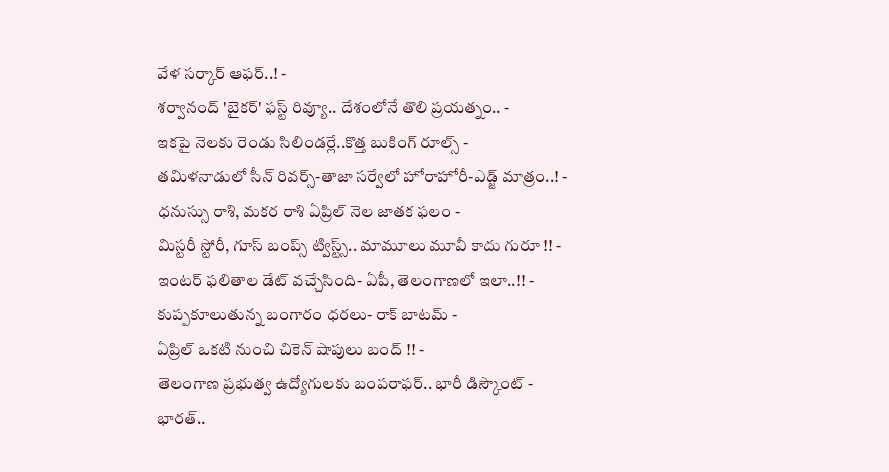వేళ సర్కార్ ఆఫర్..! -
శర్వానంద్ 'బైకర్' ఫస్ట్ రివ్యూ.. దేశంలోనే తొలి ప్రయత్నం.. -
ఇకపై నెలకు రెండు సిలిండర్లే..కొత్త బుకింగ్ రూల్స్ -
తమిళనాడులో సీన్ రివర్స్-తాజా సర్వేలో హోరాహోరీ-ఎడ్జ్ మాత్రం..! -
ధనుస్సు రాశి, మకర రాశి ఏప్రిల్ నెల జాతక ఫలం -
మిస్టరీ స్టోరీ, గూస్ బంప్స్ ట్విస్ట్స్.. మామూలు మూవీ కాదు గురూ !! -
ఇంటర్ ఫలితాల డేట్ వచ్చేసింది- ఏపీ, తెలంగాణలో ఇలా..!! -
కుప్పకూలుతున్న బంగారం ధరలు- రాక్ బాటమ్ -
ఏప్రిల్ ఒకటి నుంచి చికెన్ షాపులు బంద్ !! -
తెలంగాణ ప్రభుత్వ ఉద్యోగులకు బంపరాఫర్.. భారీ డిస్కౌంట్ -
భారత్..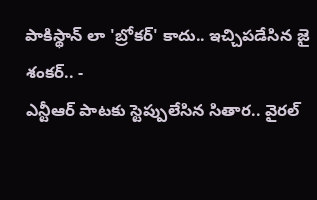పాకిస్థాన్ లా 'బ్రోకర్' కాదు.. ఇచ్చిపడేసిన జై శంకర్.. -
ఎన్టీఆర్ పాటకు స్టెప్పులేసిన సితార.. వైరల్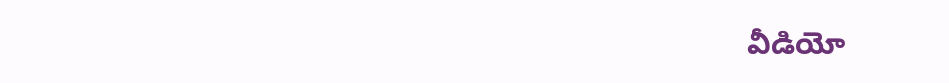వీడియో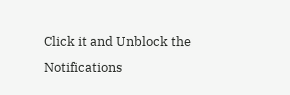Click it and Unblock the Notifications